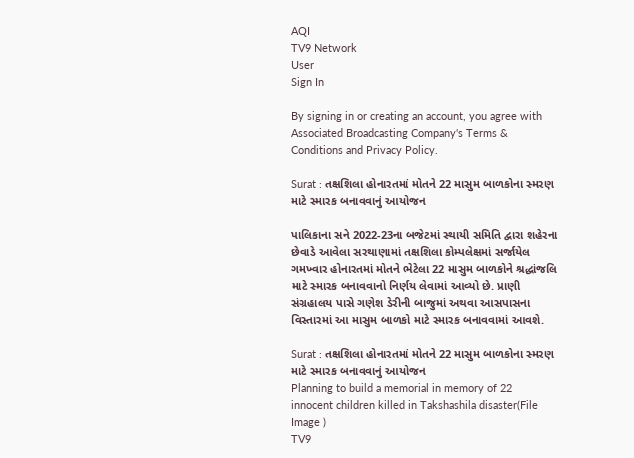AQI
TV9 Network
User
Sign In

By signing in or creating an account, you agree with Associated Broadcasting Company's Terms & Conditions and Privacy Policy.

Surat : તક્ષશિલા હોનારતમાં મોતને 22 માસુમ બાળકોના સ્મરણ માટે સ્મારક બનાવવાનું આયોજન

પાલિકાના સને 2022-23ના બજેટમાં સ્થાયી સમિતિ દ્વારા શહેરના છેવાડે આવેલા સરથાણામાં તક્ષશિલા કોમ્પલેક્ષમાં સર્જાયેલ ગમખ્વાર હોનારતમાં મોતને ભેટેલા 22 માસુમ બાળકોને શ્રદ્ધાંજલિ માટે સ્મારક બનાવવાનો નિર્ણય લેવામાં આવ્યો છે. પ્રાણી સંગ્રહાલય પાસે ગણેશ ડેરીની બાજુમાં અથવા આસપાસના વિસ્તારમાં આ માસુમ બાળકો માટે સ્મારક બનાવવામાં આવશે.

Surat : તક્ષશિલા હોનારતમાં મોતને 22 માસુમ બાળકોના સ્મરણ માટે સ્મારક બનાવવાનું આયોજન
Planning to build a memorial in memory of 22 innocent children killed in Takshashila disaster(File Image )
TV9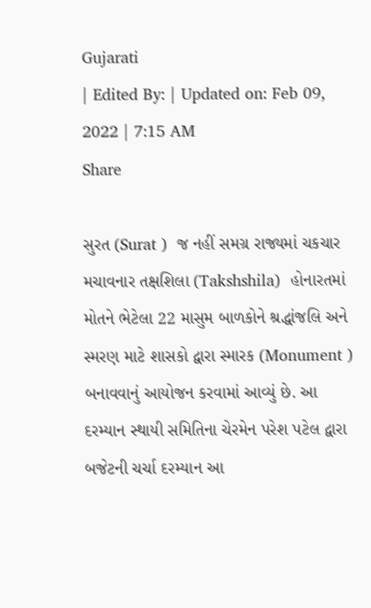Gujarati
| Edited By: | Updated on: Feb 09, 2022 | 7:15 AM
Share

સુરત (Surat )  જ નહીં સમગ્ર રાજ્યમાં ચકચાર મચાવનાર તક્ષશિલા (Takshshila)  હોનારતમાં મોતને ભેટેલા 22 માસુમ બાળકોને શ્રદ્ધાંજલિ અને સ્મરણ માટે શાસકો દ્વારા સ્મારક (Monument )  બનાવવાનું આયોજન કરવામાં આવ્યું છે. આ દરમ્યાન સ્થાયી સમિતિના ચેરમેન પરેશ પટેલ દ્વારા બજેટની ચર્ચા દરમ્યાન આ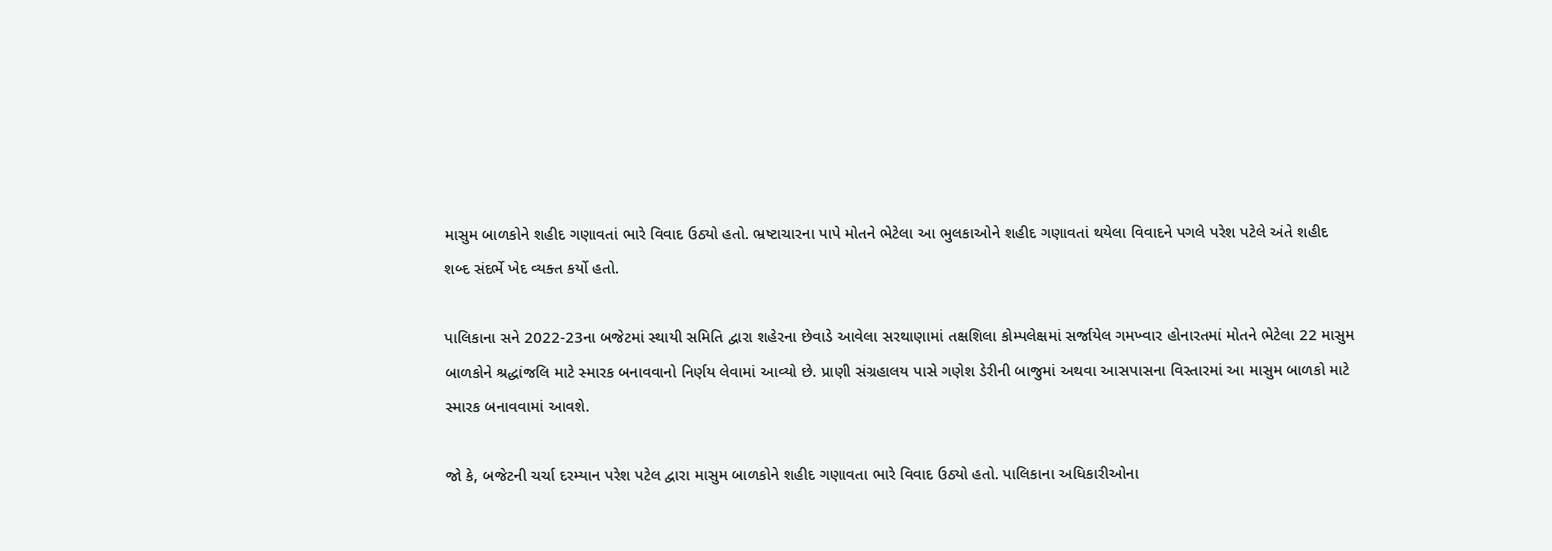માસુમ બાળકોને શહીદ ગણાવતાં ભારે વિવાદ ઉઠ્યો હતો. ભ્રષ્ટાચારના પાપે મોતને ભેટેલા આ ભુલકાઓને શહીદ ગણાવતાં થયેલા વિવાદને પગલે પરેશ પટેલે અંતે શહીદ શબ્દ સંદર્ભે ખેદ વ્યક્ત કર્યો હતો.

પાલિકાના સને 2022-23ના બજેટમાં સ્થાયી સમિતિ દ્વારા શહેરના છેવાડે આવેલા સરથાણામાં તક્ષશિલા કોમ્પલેક્ષમાં સર્જાયેલ ગમખ્વાર હોનારતમાં મોતને ભેટેલા 22 માસુમ બાળકોને શ્રદ્ધાંજલિ માટે સ્મારક બનાવવાનો નિર્ણય લેવામાં આવ્યો છે. પ્રાણી સંગ્રહાલય પાસે ગણેશ ડેરીની બાજુમાં અથવા આસપાસના વિસ્તારમાં આ માસુમ બાળકો માટે સ્મારક બનાવવામાં આવશે.

જો કે, બજેટની ચર્ચા દરમ્યાન પરેશ પટેલ દ્વારા માસુમ બાળકોને શહીદ ગણાવતા ભારે વિવાદ ઉઠ્યો હતો. પાલિકાના અધિકારીઓના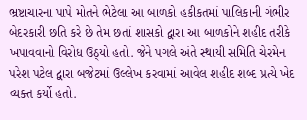ભ્રષ્ટાચારના પાપે મોતને ભેટેલા આ બાળકો હકીકતમાં પાલિકાની ગંભીર બેદરકારી છતિ કરે છે તેમ છતાં શાસકો દ્વારા આ બાળકોને શહીદ તરીકે ખપાવવાનો વિરોધ ઉઠ્યો હતો. જેને પગલે અંતે સ્થાયી સમિતિ ચેરમેન પરેશ પટેલ દ્વારા બજેટમાં ઉલ્લેખ કરવામાં આવેલ શહીદ શબ્દ પ્રત્યે ખેદ વ્યક્ત કર્યો હતો.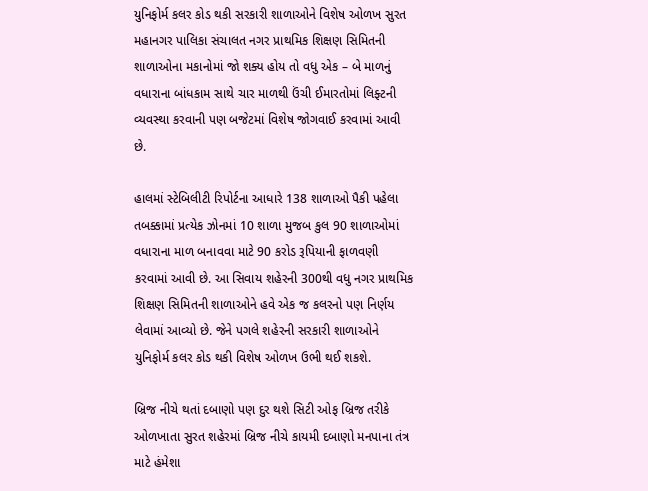યુનિફોર્મ કલર કોડ થકી સરકારી શાળાઓને વિશેષ ઓળખ સુરત મહાનગર પાલિકા સંચાલત નગર પ્રાથમિક શિક્ષણ સિમિતની શાળાઓના મકાનોમાં જો શક્ય હોય તો વધુ એક – બે માળનું વધારાના બાંધકામ સાથે ચાર માળથી ઉંચી ઈમારતોમાં લિફ્ટની વ્યવસ્થા કરવાની પણ બજેટમાં વિશેષ જોગવાઈ કરવામાં આવી છે.

હાલમાં સ્ટેબિલીટી રિપોર્ટના આધારે 138 શાળાઓ પૈકી પહેલા તબક્કામાં પ્રત્યેક ઝોનમાં 10 શાળા મુજબ કુલ 90 શાળાઓમાં વધારાના માળ બનાવવા માટે 90 કરોડ રૂપિયાની ફાળવણી કરવામાં આવી છે. આ સિવાય શહેરની 300થી વધુ નગર પ્રાથમિક શિક્ષણ સિમિતની શાળાઓને હવે એક જ કલરનો પણ નિર્ણય લેવામાં આવ્યો છે. જેને પગલે શહેરની સરકારી શાળાઓને યુનિફોર્મ કલર કોડ થકી વિશેષ ઓળખ ઉભી થઈ શકશે.

બ્રિજ નીચે થતાં દબાણો પણ દુર થશે સિટી ઓફ બ્રિજ તરીકે ઓળખાતા સુરત શહેરમાં બ્રિજ નીચે કાયમી દબાણો મનપાના તંત્ર માટે હંમેશા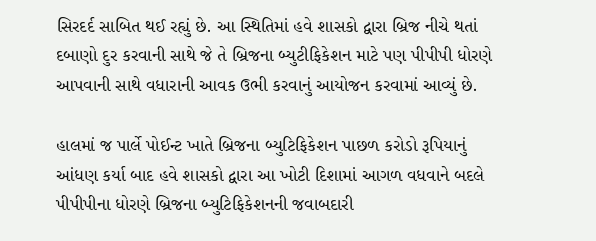સિરદર્દ સાબિત થઈ રહ્યું છે. આ સ્થિતિમાં હવે શાસકો દ્વારા બ્રિજ નીચે થતાં દબાણો દુર કરવાની સાથે જે તે બ્રિજના બ્યુટીફિકેશન માટે પણ પીપીપી ધોરણે આપવાની સાથે વધારાની આવક ઉભી કરવાનું આયોજન કરવામાં આવ્યું છે.

હાલમાં જ પાર્લે પોઈન્ટ ખાતે બ્રિજના બ્યુટિફિકેશન પાછળ કરોડો રૂપિયાનું આંધણ કર્યા બાદ હવે શાસકો દ્વારા આ ખોટી દિશામાં આગળ વધવાને બદલે પીપીપીના ધોરણે બ્રિજના બ્યુટિફિકેશનની જવાબદારી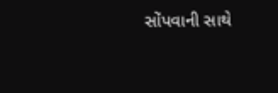સોંપવાની સાથે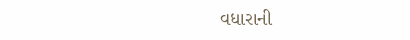વધારાની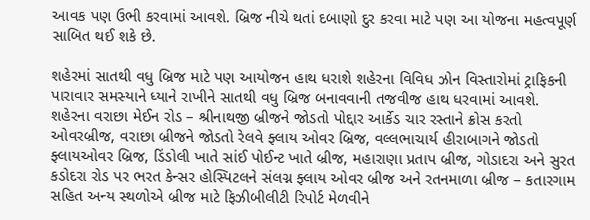આવક પણ ઉભી કરવામાં આવશે. બ્રિજ નીચે થતાં દબાણો દુર કરવા માટે પણ આ યોજના મહત્વપૂર્ણ સાબિત થઈ શકે છે.

શહેરમાં સાતથી વધુ બ્રિજ માટે પણ આયોજન હાથ ધરાશે શહેરના વિવિધ ઝોન વિસ્તારોમાં ટ્રાફિકની પારાવાર સમસ્યાને ધ્યાને રાખીને સાતથી વધુ બ્રિજ બનાવવાની તજવીજ હાથ ધરવામાં આવશે. શહેરના વરાછા મેઈન રોડ – શ્રીનાથજી બ્રીજને જોડતો પોદ્દાર આર્કેડ ચાર રસ્તાને ક્રોસ કરતો ઓવરબ્રીજ, વરાછા બ્રીજને જોડતો રેલવે ફ્લાય ઓવર બ્રિજ, વલ્લભાચાર્ય હીરાબાગને જોડતો ફ્લાયઓવર બ્રિજ, ડિંડોલી ખાતે સાંઈ પોઈન્ટ ખાતે બ્રીજ, મહારાણા પ્રતાપ બ્રીજ, ગોડાદરા અને સુરત કડોદરા રોડ પર ભરત કેન્સર હોસ્પિટલને સંલગ્ન ફ્લાય ઓવર બ્રીજ અને રતનમાળા બ્રીજ – કતારગામ સહિત અન્ય સ્થળોએ બ્રીજ માટે ફિઝીબીલીટી રિપોર્ટ મેળવીને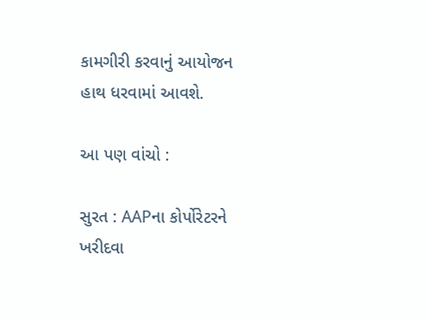કામગીરી કરવાનું આયોજન હાથ ધરવામાં આવશે.

આ પણ વાંચો :

સુરત : AAPના કોર્પોરેટરને ખરીદવા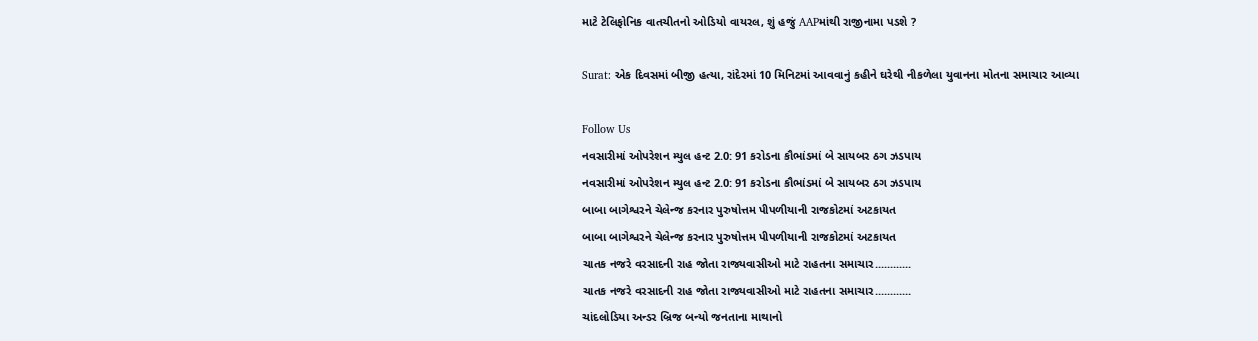માટે ટેલિફોનિક વાતચીતનો ઓડિયો વાયરલ, શું હજું AAPમાંથી રાજીનામા પડશે ?

Surat: એક દિવસમાં બીજી હત્યા, રાંદેરમાં 10 મિનિટમાં આવવાનું કહીને ઘરેથી નીકળેલા યુવાનના મોતના સમાચાર આવ્યા

Follow Us
નવસારીમાં ઓપરેશન મ્યુલ હન્ટ 2.0: 91 કરોડના કૌભાંડમાં બે સાયબર ઠગ ઝડપાય
નવસારીમાં ઓપરેશન મ્યુલ હન્ટ 2.0: 91 કરોડના કૌભાંડમાં બે સાયબર ઠગ ઝડપાય
બાબા બાગેશ્વરને ચેલેન્જ કરનાર પુરુષોત્તમ પીપળીયાની રાજકોટમાં અટકાયત
બાબા બાગેશ્વરને ચેલેન્જ કરનાર પુરુષોત્તમ પીપળીયાની રાજકોટમાં અટકાયત
ચાતક નજરે વરસાદની રાહ જોતા રાજ્યવાસીઓ માટે રાહતના સમાચાર............
ચાતક નજરે વરસાદની રાહ જોતા રાજ્યવાસીઓ માટે રાહતના સમાચાર............
ચાંદલોડિયા અન્ડર બ્રિજ બન્યો જનતાના માથાનો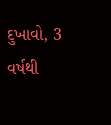દુખાવો, 3 વર્ષથી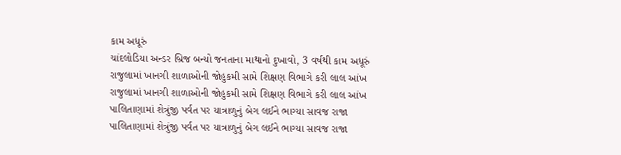કામ અધૂરું
ચાંદલોડિયા અન્ડર બ્રિજ બન્યો જનતાના માથાનો દુખાવો, 3 વર્ષથી કામ અધૂરું
રાજુલામાં ખાનગી શાળાઓની જોહુકમી સામે શિક્ષણ વિભાગે કરી લાલ આંખ
રાજુલામાં ખાનગી શાળાઓની જોહુકમી સામે શિક્ષણ વિભાગે કરી લાલ આંખ
પાલિતાણામાં શેત્રુંજી પર્વત પર યાત્રાળુનું બેગ લઈને ભાગ્યા સાવજ રાજા
પાલિતાણામાં શેત્રુંજી પર્વત પર યાત્રાળુનું બેગ લઈને ભાગ્યા સાવજ રાજા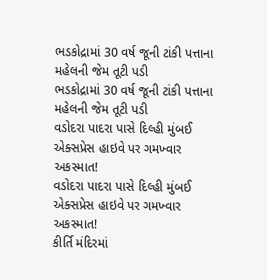ભડકોદ્રામાં 30 વર્ષ જૂની ટાંકી પત્તાના મહેલની જેમ તૂટી પડી
ભડકોદ્રામાં 30 વર્ષ જૂની ટાંકી પત્તાના મહેલની જેમ તૂટી પડી
વડોદરા પાદરા પાસે દિલ્હી મુંબઈ એક્સપ્રેસ હાઇવે પર ગમખ્વાર અકસ્માત!
વડોદરા પાદરા પાસે દિલ્હી મુંબઈ એક્સપ્રેસ હાઇવે પર ગમખ્વાર અકસ્માત!
કીર્તિ મંદિરમાં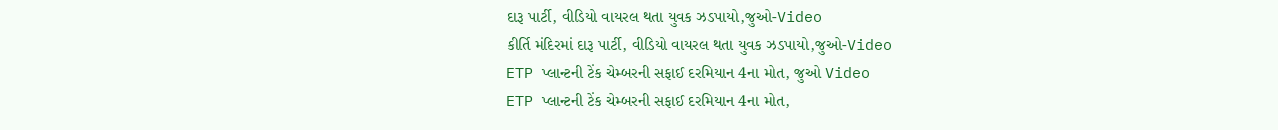દારૂ પાર્ટી, વીડિયો વાયરલ થતા યુવક ઝડપાયો,જુઓ-Video
કીર્તિ મંદિરમાં દારૂ પાર્ટી, વીડિયો વાયરલ થતા યુવક ઝડપાયો,જુઓ-Video
ETP પ્લાન્ટની ટેંક ચેમ્બરની સફાઈ દરમિયાન 4ના મોત, જુઓ Video
ETP પ્લાન્ટની ટેંક ચેમ્બરની સફાઈ દરમિયાન 4ના મોત,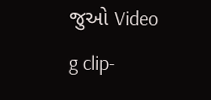જુઓ Video
g clip-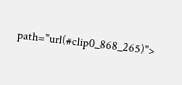path="url(#clip0_868_265)">